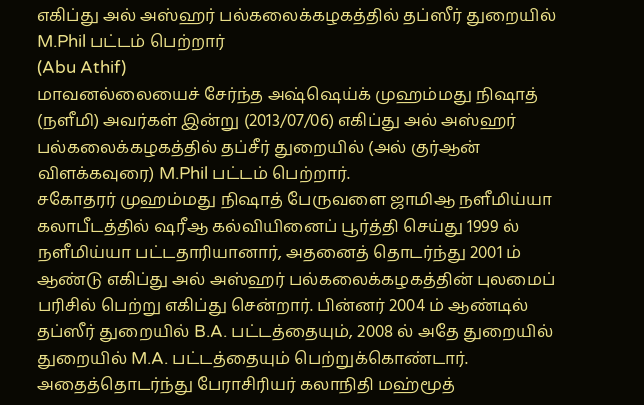எகிப்து அல் அஸ்ஹர் பல்கலைக்கழகத்தில் தப்ஸீர் துறையில் M.Phil பட்டம் பெற்றார்
(Abu Athif)
மாவனல்லையைச் சேர்ந்த அஷ்ஷெய்க் முஹம்மது நிஷாத் (நளீமி) அவர்கள் இன்று (2013/07/06) எகிப்து அல் அஸ்ஹர் பல்கலைக்கழகத்தில் தப்சீர் துறையில் (அல் குர்ஆன் விளக்கவுரை) M.Phil பட்டம் பெற்றார்.
சகோதரர் முஹம்மது நிஷாத் பேருவளை ஜாமிஆ நளீமிய்யா கலாபீடத்தில் ஷரீஆ கல்வியினைப் பூர்த்தி செய்து 1999 ல் நளீமிய்யா பட்டதாரியானார், அதனைத் தொடர்ந்து 2001 ம் ஆண்டு எகிப்து அல் அஸ்ஹர் பல்கலைக்கழகத்தின் புலமைப் பரிசில் பெற்று எகிப்து சென்றார். பின்னர் 2004 ம் ஆண்டில் தப்ஸீர் துறையில் B.A. பட்டத்தையும், 2008 ல் அதே துறையில் துறையில் M.A. பட்டத்தையும் பெற்றுக்கொண்டார்.
அதைத்தொடர்ந்து பேராசிரியர் கலாநிதி மஹ்மூத்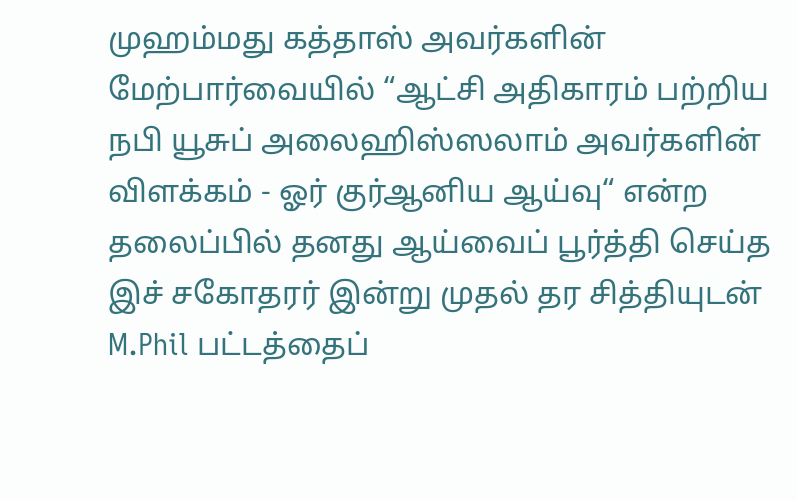முஹம்மது கத்தாஸ் அவர்களின் மேற்பார்வையில் “ஆட்சி அதிகாரம் பற்றிய நபி யூசுப் அலைஹிஸ்ஸலாம் அவர்களின் விளக்கம் - ஓர் குர்ஆனிய ஆய்வு“ என்ற தலைப்பில் தனது ஆய்வைப் பூர்த்தி செய்த இச் சகோதரர் இன்று முதல் தர சித்தியுடன் M.Phil பட்டத்தைப்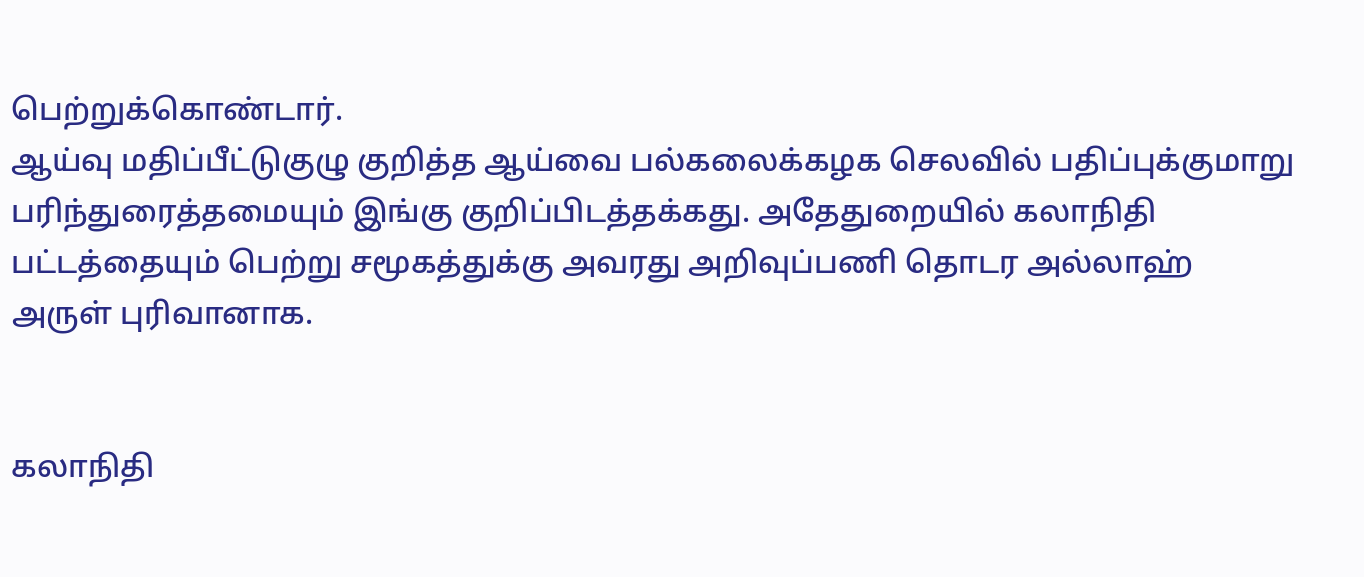பெற்றுக்கொண்டார்.
ஆய்வு மதிப்பீட்டுகுழு குறித்த ஆய்வை பல்கலைக்கழக செலவில் பதிப்புக்குமாறு பரிந்துரைத்தமையும் இங்கு குறிப்பிடத்தக்கது. அதேதுறையில் கலாநிதி பட்டத்தையும் பெற்று சமூகத்துக்கு அவரது அறிவுப்பணி தொடர அல்லாஹ் அருள் புரிவானாக.


கலாநிதி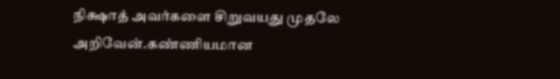நிக்ஷாத் அவர்களை சிறுவயது முதலே அறிவேன்.கண்ணியமான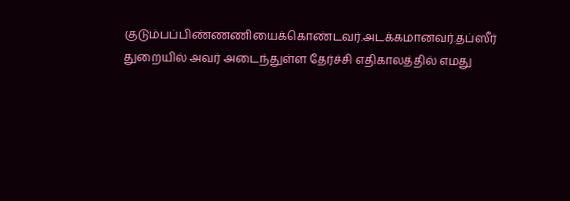குடும்பப்பிண்ணணியைக்கொண்டவர்.அடக்கமானவர்.தப்ஸீர் துறையில் அவர் அடைந்துள்ள தேர்ச்சி எதிகாலத்தில் எமது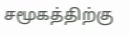சமூகத்திற்கு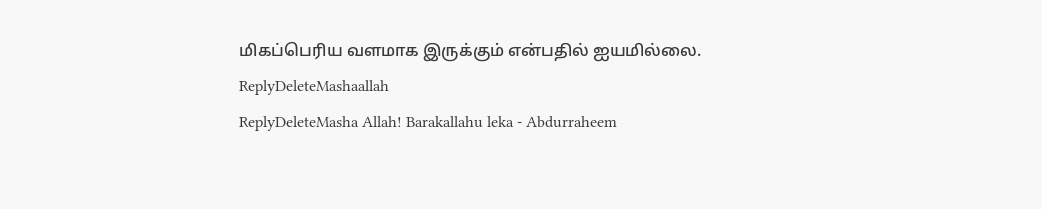மிகப்பெரிய வளமாக இருக்கும் என்பதில் ஐயமில்லை.
ReplyDeleteMashaallah
ReplyDeleteMasha Allah! Barakallahu leka - Abdurraheem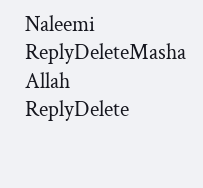Naleemi
ReplyDeleteMasha Allah
ReplyDelete